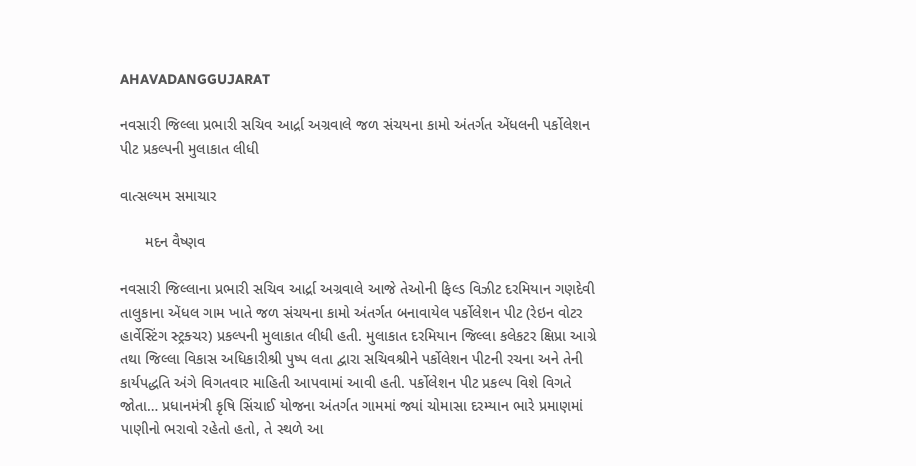AHAVADANGGUJARAT

નવસારી જિલ્લા પ્રભારી સચિવ આર્દ્રા અગ્રવાલે જળ સંચયના કામો અંતર્ગત એંધલની પર્કોલેશન પીટ પ્રકલ્પની મુલાકાત લીધી

વાત્સલ્યમ સમાચાર

      મદન વૈષ્ણવ

નવસારી જિલ્લાના પ્રભારી સચિવ આર્દ્રા અગ્રવાલે આજે તેઓની ફિલ્ડ વિઝીટ દરમિયાન ગણદેવી તાલુકાના એંધલ ગામ ખાતે જળ સંચયના કામો અંતર્ગત બનાવાયેલ પર્કોલેશન પીટ (રેઇન વોટર હાર્વેસ્ટિંગ સ્ટ્રક્ચર) પ્રકલ્પની મુલાકાત લીધી હતી. મુલાકાત દરમિયાન જિલ્લા કલેકટર ક્ષિપ્રા આગ્રે તથા જિલ્લા વિકાસ અધિકારીશ્રી પુષ્પ લતા દ્વારા સચિવશ્રીને પર્કોલેશન પીટની રચના અને તેની કાર્યપદ્ધતિ અંગે વિગતવાર માહિતી આપવામાં આવી હતી. પર્કોલેશન પીટ પ્રકલ્પ વિશે વિગતે જોતા… પ્રધાનમંત્રી કૃષિ સિંચાઈ યોજના અંતર્ગત ગામમાં જ્યાં ચોમાસા દરમ્યાન ભારે પ્રમાણમાં પાણીનો ભરાવો રહેતો હતો, તે સ્થળે આ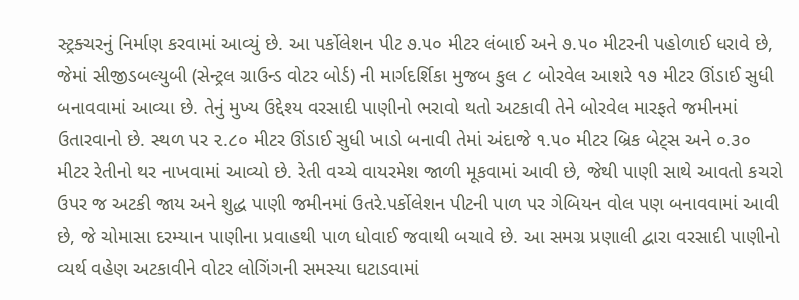સ્ટ્રક્ચરનું નિર્માણ કરવામાં આવ્યું છે. આ પર્કોલેશન પીટ ૭.૫૦ મીટર લંબાઈ અને ૭.૫૦ મીટરની પહોળાઈ ધરાવે છે, જેમાં સીજીડબલ્યુબી (સેન્ટ્રલ ગ્રાઉન્ડ વોટર બોર્ડ) ની માર્ગદર્શિકા મુજબ કુલ ૮ બોરવેલ આશરે ૧૭ મીટર ઊંડાઈ સુધી બનાવવામાં આવ્યા છે. તેનું મુખ્ય ઉદ્દેશ્ય વરસાદી પાણીનો ભરાવો થતો અટકાવી તેને બોરવેલ મારફતે જમીનમાં ઉતારવાનો છે. સ્થળ પર ૨.૮૦ મીટર ઊંડાઈ સુધી ખાડો બનાવી તેમાં અંદાજે ૧.૫૦ મીટર બ્રિક બેટ્સ અને ૦.૩૦ મીટર રેતીનો થર નાખવામાં આવ્યો છે. રેતી વચ્ચે વાયરમેશ જાળી મૂકવામાં આવી છે, જેથી પાણી સાથે આવતો કચરો ઉપર જ અટકી જાય અને શુદ્ધ પાણી જમીનમાં ઉતરે.પર્કોલેશન પીટની પાળ પર ગેબિયન વોલ પણ બનાવવામાં આવી છે, જે ચોમાસા દરમ્યાન પાણીના પ્રવાહથી પાળ ધોવાઈ જવાથી બચાવે છે. આ સમગ્ર પ્રણાલી દ્વારા વરસાદી પાણીનો વ્યર્થ વહેણ અટકાવીને વોટર લોગિંગની સમસ્યા ઘટાડવામાં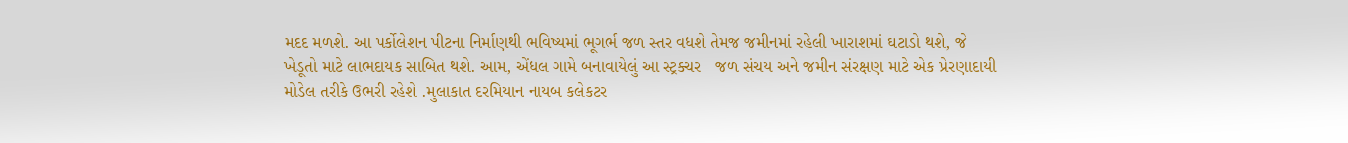મદદ મળશે. આ પર્કોલેશન પીટના નિર્માણથી ભવિષ્યમાં ભૂગર્ભ જળ સ્તર વધશે તેમજ જમીનમાં રહેલી ખારાશમાં ઘટાડો થશે, જે ખેડૂતો માટે લાભદાયક સાબિત થશે. આમ, એંધલ ગામે બનાવાયેલું આ સ્ટ્રક્ચર   જળ સંચય અને જમીન સંરક્ષણ માટે એક પ્રેરણાદાયી મોડેલ તરીકે ઉભરી રહેશે .મુલાકાત દરમિયાન નાયબ કલેકટર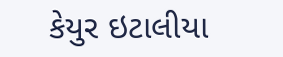કેયુર ઇટાલીયા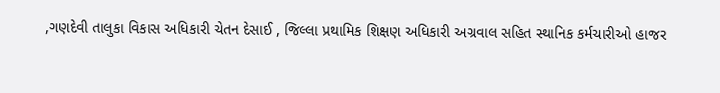,ગણદેવી તાલુકા વિકાસ અધિકારી ચેતન દેસાઈ , જિલ્લા પ્રથામિક શિક્ષણ અધિકારી અગ્રવાલ સહિત સ્થાનિક કર્મચારીઓ હાજર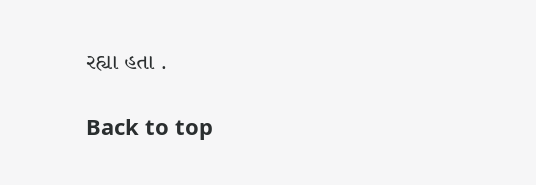રહ્યા હતા .

Back to top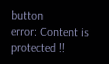button
error: Content is protected !!